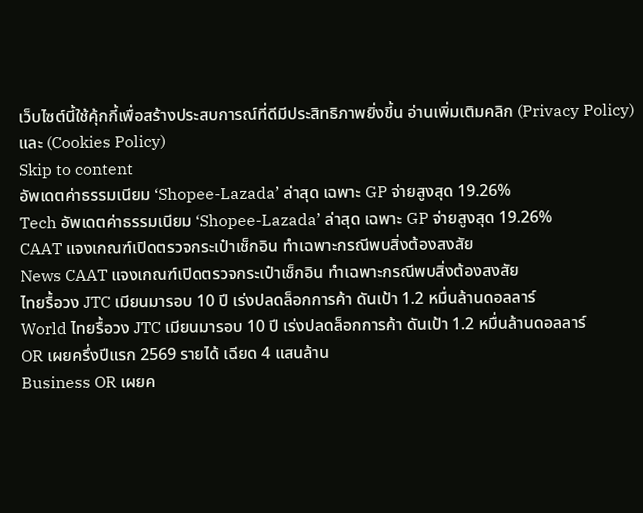เว็บไซต์นี้ใช้คุ้กกี้เพื่อสร้างประสบการณ์ที่ดีมีประสิทธิภาพยิ่งขี้น อ่านเพิ่มเติมคลิก (Privacy Policy) และ (Cookies Policy)
Skip to content
อัพเดตค่าธรรมเนียม ‘Shopee-Lazada’ ล่าสุด เฉพาะ GP จ่ายสูงสุด 19.26%
Tech อัพเดตค่าธรรมเนียม ‘Shopee-Lazada’ ล่าสุด เฉพาะ GP จ่ายสูงสุด 19.26%
CAAT แจงเกณฑ์เปิดตรวจกระเป๋าเช็กอิน ทำเฉพาะกรณีพบสิ่งต้องสงสัย
News CAAT แจงเกณฑ์เปิดตรวจกระเป๋าเช็กอิน ทำเฉพาะกรณีพบสิ่งต้องสงสัย
ไทยรื้อวง JTC เมียนมารอบ 10 ปี เร่งปลดล็อกการค้า ดันเป้า 1.2 หมื่นล้านดอลลาร์
World ไทยรื้อวง JTC เมียนมารอบ 10 ปี เร่งปลดล็อกการค้า ดันเป้า 1.2 หมื่นล้านดอลลาร์
OR เผยครึ่งปีแรก 2569 รายได้ เฉียด 4 แสนล้าน
Business OR เผยค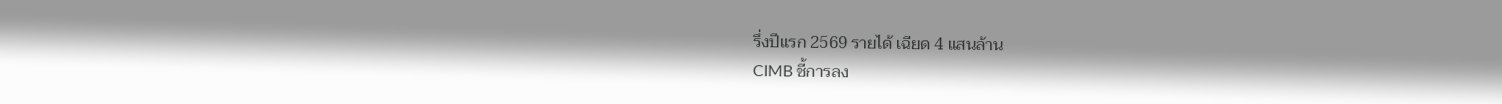รึ่งปีแรก 2569 รายได้ เฉียด 4 แสนล้าน
CIMB ชี้การลง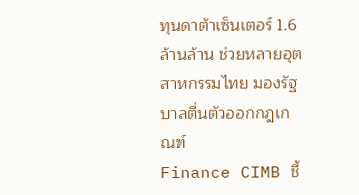ทุนดาต้าเซ็นเตอร์ 1.6 ล้านล้าน ช่วยหลายอุตสาหกรรมไทย มองรัฐบาลตื่นตัวออกกฎเกณฑ์
Finance CIMB ชี้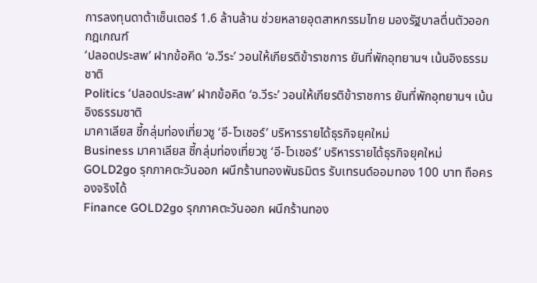การลงทุนดาต้าเซ็นเตอร์ 1.6 ล้านล้าน ช่วยหลายอุตสาหกรรมไทย มองรัฐบาลตื่นตัวออกกฎเกณฑ์
‘ปลอดประสพ’ ฝากข้อคิด ‘อ.วีระ’ วอนให้เกียรติข้าราชการ ยันที่พักอุทยานฯ เน้นอิงธรรมชาติ
Politics ‘ปลอดประสพ’ ฝากข้อคิด ‘อ.วีระ’ วอนให้เกียรติข้าราชการ ยันที่พักอุทยานฯ เน้นอิงธรรมชาติ
มาคาเลียส ชี้กลุ่มท่องเที่ยวชู ‘อี-โวเชอร์’ บริหารรายได้ธุรกิจยุคใหม่
Business มาคาเลียส ชี้กลุ่มท่องเที่ยวชู ‘อี-โวเชอร์’ บริหารรายได้ธุรกิจยุคใหม่
GOLD2go รุกภาคตะวันออก ผนึกร้านทองพันธมิตร รับเทรนด์ออมทอง 100 บาท ถือครองจริงได้
Finance GOLD2go รุกภาคตะวันออก ผนึกร้านทอง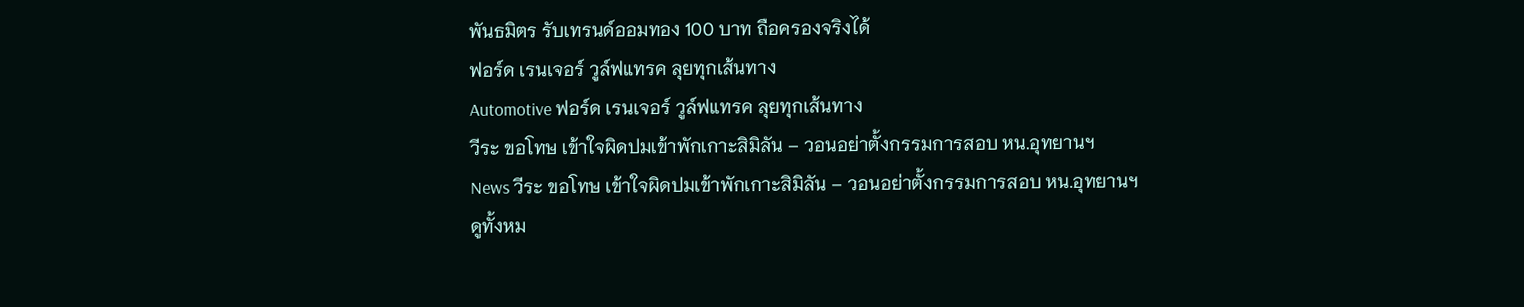พันธมิตร รับเทรนด์ออมทอง 100 บาท ถือครองจริงได้
ฟอร์ด เรนเจอร์ วูล์ฟแทรค ลุยทุกเส้นทาง
Automotive ฟอร์ด เรนเจอร์ วูล์ฟแทรค ลุยทุกเส้นทาง
วีระ ขอโทษ เข้าใจผิดปมเข้าพักเกาะสิมิลัน – วอนอย่าตั้งกรรมการสอบ หน.อุทยานฯ
News วีระ ขอโทษ เข้าใจผิดปมเข้าพักเกาะสิมิลัน – วอนอย่าตั้งกรรมการสอบ หน.อุทยานฯ
ดูทั้งหม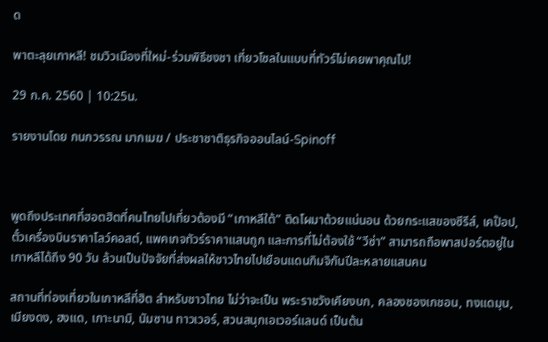ด

พาตะลุยเกาหลี! ชมวิวเมืองที่ใหม่-ร่วมพิธีชงชา เที่ยวโซลในแบบที่ทัวร์ไม่เคยพาคุณไป!

29 ก.ค. 2560 | 10:25น.

รายงานโดย กนกวรรณ มากเมฆ / ประชาชาติธุรกิจออนไลน์-Spinoff



พูดถึงประเทศที่ฮอตฮิตที่คนไทยไปเที่ยวต้องมี “เกาหลีใต้” ติดโผมาด้วยแน่นอน ด้วยกระแสของซีรีส์, เคป๊อป, ตั๋วเครื่องบินราคาโลว์คอสต์, แพคเกจทัวร์ราคาแสนถูก และการที่ไม่ต้องใช้ “วีซ่า” สามารถถือพาสปอร์ตอยู่ในเกาหลีได้ถึง 90 วัน ล้วนเป็นปัจจัยที่ส่งผลให้ชาวไทยไปเยือนแดนกิมจิกันปีละหลายแสนคน

สถานที่ท่องเที่ยวในเกาหลีที่ฮิต สำหรับชาวไทย ไม่ว่าจะเป็น พระราชวังเคียงบก, คลองชองเกชอน, ทงแดมุน, เมียงดง, ฮงแด, เกาะนามิ, นัมซาน ทาวเวอร์, สวนสนุกเอเวอร์แลนด์ เป็นต้น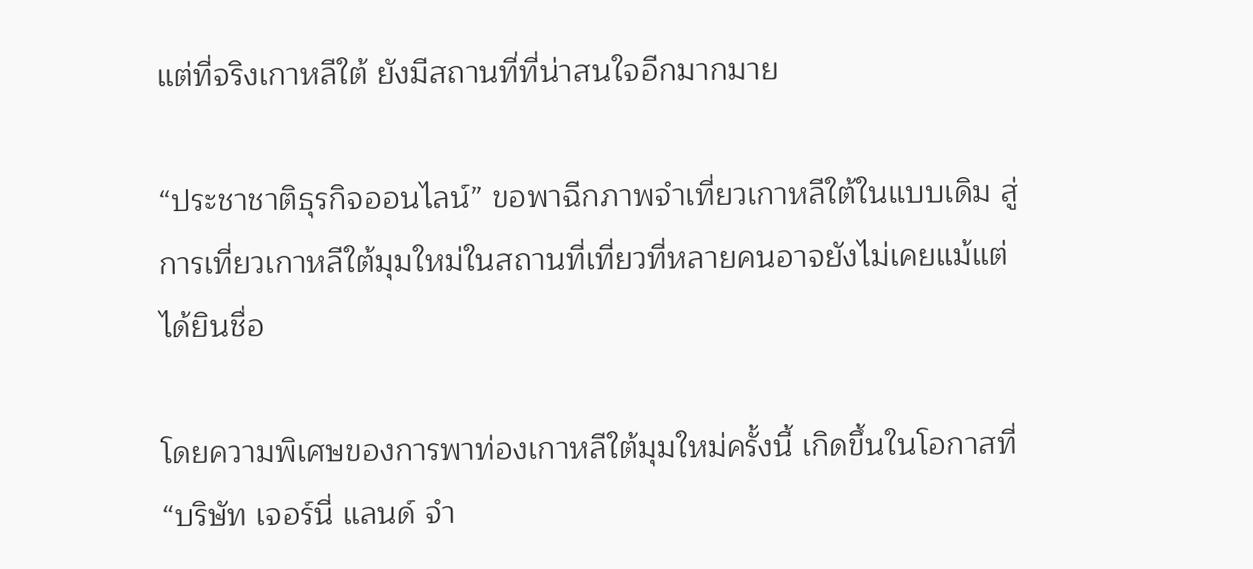แต่ที่จริงเกาหลีใต้ ยังมีสถานที่ที่น่าสนใจอีกมากมาย

“ประชาชาติธุรกิจออนไลน์” ขอพาฉีกภาพจำเที่ยวเกาหลีใต้ในแบบเดิม สู่การเที่ยวเกาหลีใต้มุมใหม่ในสถานที่เที่ยวที่หลายคนอาจยังไม่เคยแม้แต่ได้ยินชื่อ

โดยความพิเศษของการพาท่องเกาหลีใต้มุมใหม่ครั้งนี้ เกิดขึ้นในโอกาสที่ “บริษัท เจอร์นี่ แลนด์ จำ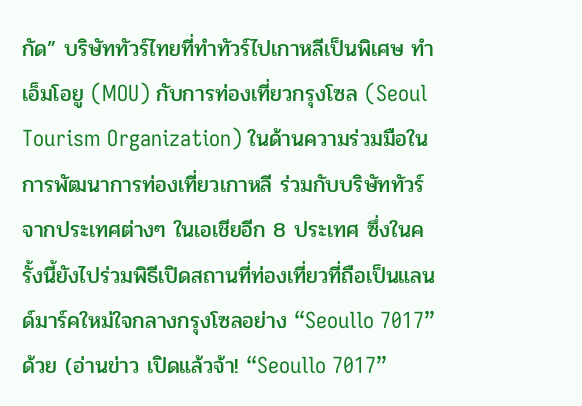กัด” บริษัททัวร์ไทยที่ทำทัวร์ไปเกาหลีเป็นพิเศษ ทำเอ็มโอยู (MOU) กับการท่องเที่ยวกรุงโซล (Seoul Tourism Organization) ในด้านความร่วมมือในการพัฒนาการท่องเที่ยวเกาหลี ร่วมกับบริษัททัวร์จากประเทศต่างๆ ในเอเชียอีก 8 ประเทศ ซึ่งในครั้งนี้ยังไปร่วมพิธีเปิดสถานที่ท่องเที่ยวที่ถือเป็นแลนด์มาร์คใหม่ใจกลางกรุงโซลอย่าง “Seoullo 7017” ด้วย (อ่านข่าว เปิดแล้วจ้า! “Seoullo 7017”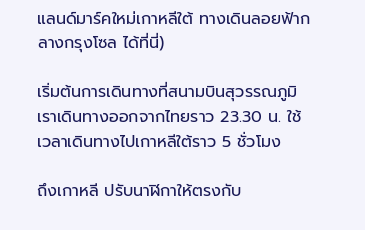แลนด์มาร์คใหม่เกาหลีใต้ ทางเดินลอยฟ้ากลางกรุงโซล ได้ที่นี่)

เริ่มต้นการเดินทางที่สนามบินสุวรรณภูมิ เราเดินทางออกจากไทยราว 23.30 น. ใช้เวลาเดินทางไปเกาหลีใต้ราว 5 ชั่วโมง

ถึงเกาหลี ปรับนาฬิกาให้ตรงกับ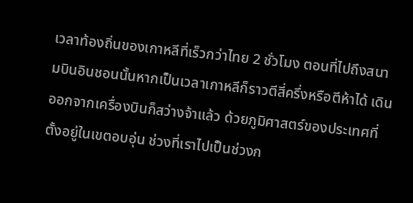เวลาท้องถิ่นของเกาหลีที่เร็วกว่าไทย 2 ชั่วโมง ตอนที่ไปถึงสนามบินอินชอนนั้นหากเป็นเวลาเกาหลีก็ราวตีสี่ครึ่งหรือตีห้าได้ เดินออกจากเครื่องบินก็สว่างจ้าแล้ว ด้วยภูมิศาสตร์ของประเทศที่ตั้งอยู่ในเขตอบอุ่น ช่วงที่เราไปเป็นช่วงก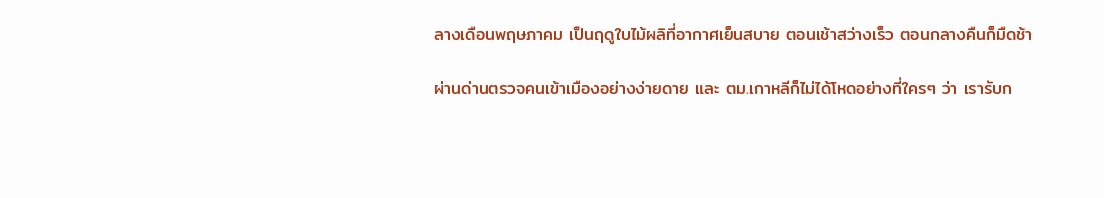ลางเดือนพฤษภาคม เป็นฤดูใบไม้ผลิที่อากาศเย็นสบาย ตอนเช้าสว่างเร็ว ตอนกลางคืนก็มืดช้า

ผ่านด่านตรวจคนเข้าเมืองอย่างง่ายดาย และ ตม.เกาหลีก็ไม่ได้โหดอย่างที่ใครๆ ว่า เรารับก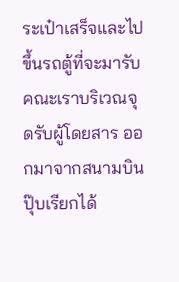ระเป๋าเสร็จและไปขึ้นรถตู้ที่จะมารับคณะเราบริเวณจุดรับผู้โดยสาร ออกมาจากสนามบินปุ๊บเรียกได้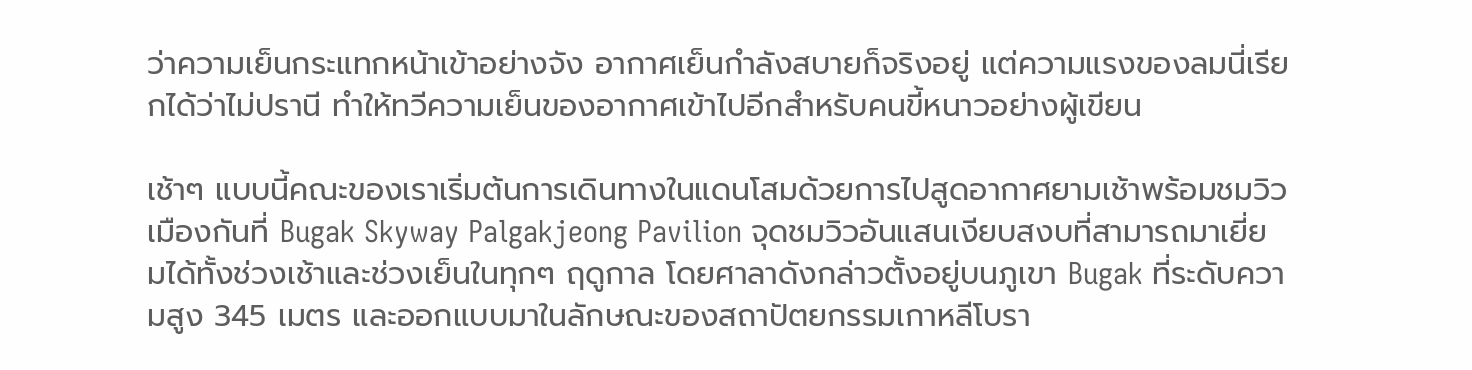ว่าความเย็นกระแทกหน้าเข้าอย่างจัง อากาศเย็นกำลังสบายก็จริงอยู่ แต่ความแรงของลมนี่เรียกได้ว่าไม่ปรานี ทำให้ทวีความเย็นของอากาศเข้าไปอีกสำหรับคนขี้หนาวอย่างผู้เขียน

เช้าๆ แบบนี้คณะของเราเริ่มต้นการเดินทางในแดนโสมด้วยการไปสูดอากาศยามเช้าพร้อมชมวิวเมืองกันที่ Bugak Skyway Palgakjeong Pavilion จุดชมวิวอันแสนเงียบสงบที่สามารถมาเยี่ยมได้ทั้งช่วงเช้าและช่วงเย็นในทุกๆ ฤดูกาล โดยศาลาดังกล่าวตั้งอยู่บนภูเขา Bugak ที่ระดับความสูง 345 เมตร และออกแบบมาในลักษณะของสถาปัตยกรรมเกาหลีโบรา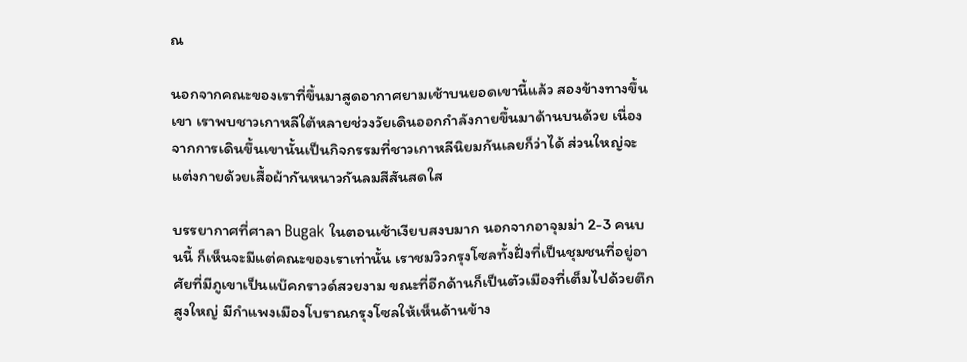ณ

นอกจากคณะของเราที่ขึ้นมาสูดอากาศยามเช้าบนยอดเขานี้แล้ว สองข้างทางขึ้นเขา เราพบชาวเกาหลีใต้หลายช่วงวัยเดินออกกำลังกายขึ้นมาด้านบนด้วย เนื่องจากการเดินขึ้นเขานั้นเป็นกิจกรรมที่ชาวเกาหลีนิยมกันเลยก็ว่าได้ ส่วนใหญ่จะแต่งกายด้วยเสื้อผ้ากันหนาวกันลมสีสันสดใส

บรรยากาศที่ศาลา Bugak ในตอนเช้าเงียบสงบมาก นอกจากอาจุมม่า 2-3 คนบนนี้ ก็เห็นจะมีแต่คณะของเราเท่านั้น เราชมวิวกรุงโซลทั้งฝั่งที่เป็นชุมชนที่อยู่อาศัยที่มีภูเขาเป็นแบ๊คกราวด์สวยงาม ขณะที่อีกด้านก็เป็นตัวเมืองที่เต็มไปด้วยตึกสูงใหญ่ มีกำแพงเมืองโบราณกรุงโซลให้เห็นด้านข้าง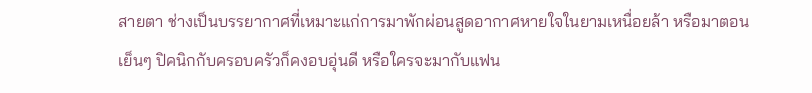สายตา ช่างเป็นบรรยากาศที่เหมาะแก่การมาพักผ่อนสูดอากาศหายใจในยามเหนื่อยล้า หรือมาตอนเย็นๆ ปิคนิกกับครอบครัวก็คงอบอุ่นดี หรือใครจะมากับแฟน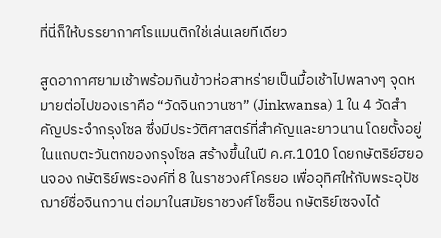ที่นี่ก็ให้บรรยากาศโรแมนติกใช่เล่นเลยทีเดียว

สูดอากาศยามเช้าพร้อมกินข้าวห่อสาหร่ายเป็นมื้อเช้าไปพลางๆ จุดหมายต่อไปของเราคือ “วัดจินกวานซา” (Jinkwansa) 1 ใน 4 วัดสำคัญประจำกรุงโซล ซึ่งมีประวัติศาสตร์ที่สำคัญและยาวนาน โดยตั้งอยู่ในแถบตะวันตกของกรุงโซล สร้างขึ้นในปี ค.ศ.1010 โดยกษัตริย์ฮยอนจอง กษัตริย์พระองค์ที่ 8 ในราชวงศ์โครยอ เพื่ออุทิศให้กับพระอุปัชฌาย์ชื่อจินกวาน ต่อมาในสมัยราชวงศ์โชซ็อน กษัตริย์เซจงได้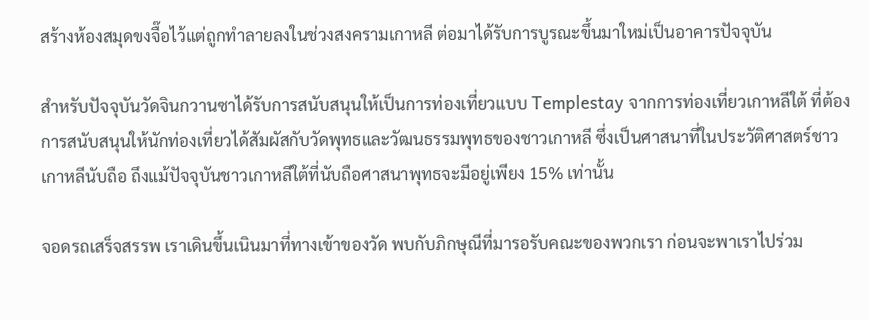สร้างห้องสมุดขงจื๊อไว้แต่ถูกทำลายลงในช่วงสงครามเกาหลี ต่อมาได้รับการบูรณะขึ้นมาใหม่เป็นอาคารปัจจุบัน

สำหรับปัจจุบันวัดจินกวานซาได้รับการสนับสนุนให้เป็นการท่องเที่ยวแบบ Templestay จากการท่องเที่ยวเกาหลีใต้ ที่ต้องการสนับสนุนให้นักท่องเที่ยวได้สัมผัสกับวัดพุทธและวัฒนธรรมพุทธของชาวเกาหลี ซึ่งเป็นศาสนาที่ในประวัติศาสตร์ชาวเกาหลีนับถือ ถึงแม้ปัจจุบันชาวเกาหลีใต้ที่นับถือศาสนาพุทธจะมีอยู่เพียง 15% เท่านั้น

จอดรถเสร็จสรรพ เราเดินขึ้นเนินมาที่ทางเข้าของวัด พบกับภิกษุณีที่มารอรับคณะของพวกเรา ก่อนจะพาเราไปร่วม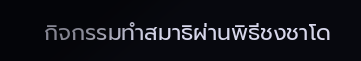กิจกรรมทำสมาธิผ่านพิธีชงชาโด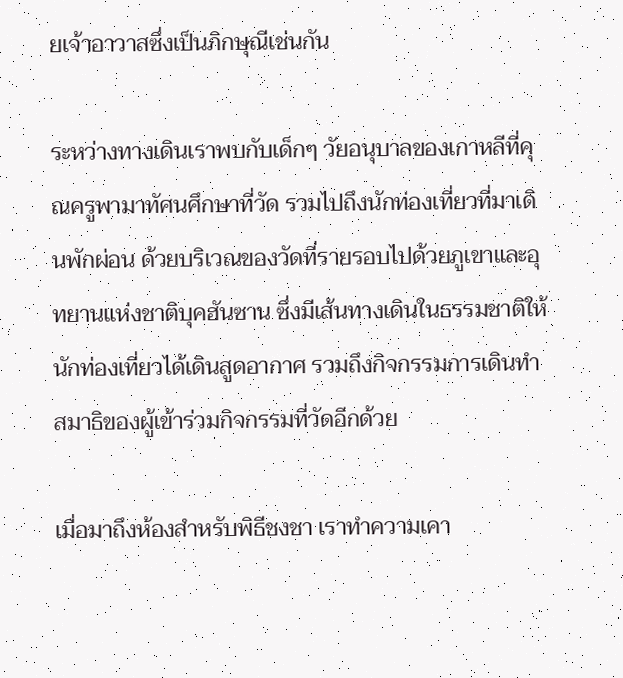ยเจ้าอาวาสซึ่งเป็นภิกษุณีเช่นกัน

ระหว่างทางเดินเราพบกับเด็กๆ วัยอนุบาลของเกาหลีที่คุณครูพามาทัศนศึกษาที่วัด รวมไปถึงนักท่องเที่ยวที่มาเดินพักผ่อน ด้วยบริเวณของวัดที่รายรอบไปด้วยภูเขาและอุทยานแห่งชาติบุคฮันซาน ซึ่งมีเส้นทางเดินในธรรมชาติให้นักท่องเที่ยวได้เดินสูดอากาศ รวมถึงกิจกรรมการเดินทำสมาธิของผู้เข้าร่วมกิจกรรมที่วัดอีกด้วย

เมื่อมาถึงห้องสำหรับพิธีชงชา เราทำความเคา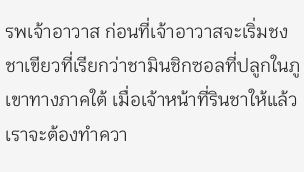รพเจ้าอาวาส ก่อนที่เจ้าอาวาสจะเริ่มชงชาเขียวที่เรียกว่าชามินชิกซอลที่ปลูกในภูเขาทางภาคใต้ เมื่อเจ้าหน้าที่รินชาให้แล้ว เราจะต้องทำควา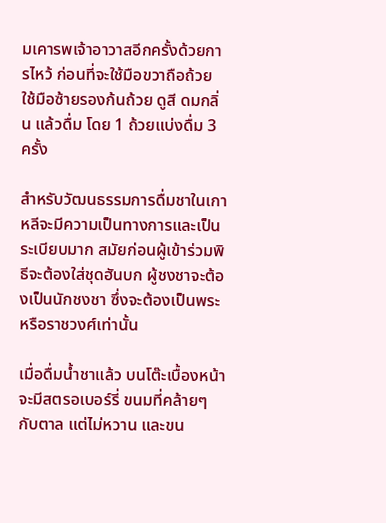มเคารพเจ้าอาวาสอีกครั้งด้วยการไหว้ ก่อนที่จะใช้มือขวาถือถ้วย ใช้มือซ้ายรองก้นถ้วย ดูสี ดมกลิ่น แล้วดื่ม โดย 1 ถ้วยแบ่งดื่ม 3 ครั้ง

สำหรับวัฒนธรรมการดื่มชาในเกาหลีจะมีความเป็นทางการและเป็นระเบียบมาก สมัยก่อนผู้เข้าร่วมพิธีจะต้องใส่ชุดฮันบก ผู้ชงชาจะต้องเป็นนักชงชา ซึ่งจะต้องเป็นพระหรือราชวงศ์เท่านั้น

เมื่อดื่มน้ำชาแล้ว บนโต๊ะเบื้องหน้าจะมีสตรอเบอร์รี่ ขนมที่คล้ายๆ กับตาล แต่ไม่หวาน และขน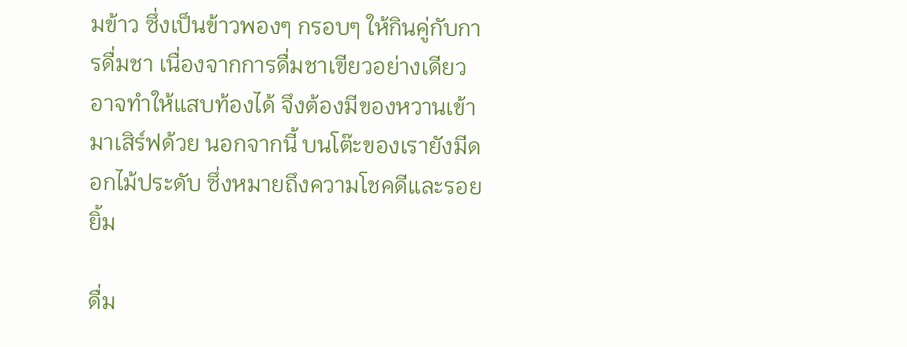มข้าว ซึ่งเป็นข้าวพองๆ กรอบๆ ให้กินคู่กับการดื่มชา เนื่องจากการดื่มชาเขียวอย่างเดียวอาจทำให้แสบท้องได้ จึงต้องมีของหวานเข้ามาเสิร์ฟด้วย นอกจากนี้ บนโต๊ะของเรายังมีดอกไม้ประดับ ซึ่งหมายถึงความโชคดีและรอยยิ้ม

ดื่ม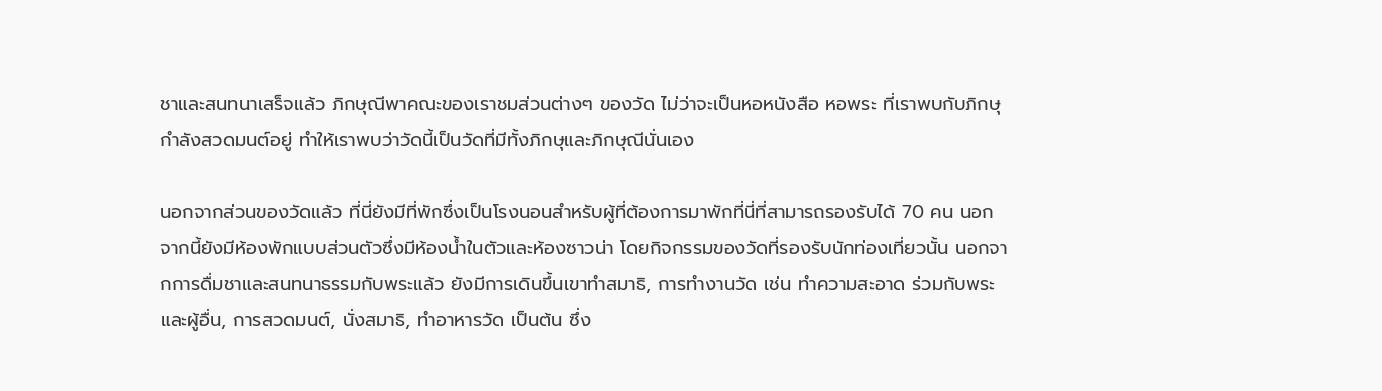ชาและสนทนาเสร็จแล้ว ภิกษุณีพาคณะของเราชมส่วนต่างๆ ของวัด ไม่ว่าจะเป็นหอหนังสือ หอพระ ที่เราพบกับภิกษุกำลังสวดมนต์อยู่ ทำให้เราพบว่าวัดนี้เป็นวัดที่มีทั้งภิกษุและภิกษุณีนั่นเอง

นอกจากส่วนของวัดแล้ว ที่นี่ยังมีที่พักซึ่งเป็นโรงนอนสำหรับผู้ที่ต้องการมาพักที่นี่ที่สามารถรองรับได้ 70 คน นอกจากนี้ยังมีห้องพักแบบส่วนตัวซึ่งมีห้องน้ำในตัวและห้องซาวน่า โดยกิจกรรมของวัดที่รองรับนักท่องเที่ยวนั้น นอกจากการดื่มชาและสนทนาธรรมกับพระแล้ว ยังมีการเดินขึ้นเขาทำสมาธิ, การทำงานวัด เช่น ทำความสะอาด ร่วมกับพระและผู้อื่น, การสวดมนต์, นั่งสมาธิ, ทำอาหารวัด เป็นต้น ซึ่ง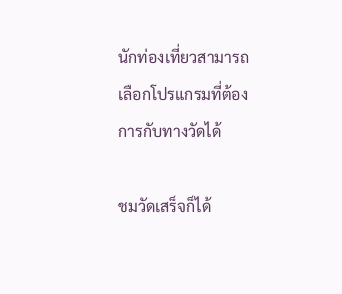นักท่องเที่ยวสามารถเลือกโปรแกรมที่ต้องการกับทางวัดได้

ชมวัดเสร็จก็ได้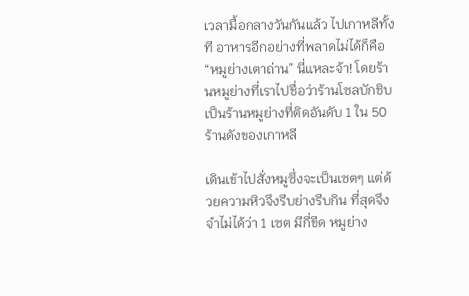เวลามื้อกลางวันกันแล้ว ไปเกาหลีทั้งที อาหารอีกอย่างที่พลาดไม่ได้ก็คือ “หมูย่างเตาถ่าน” นี่แหละจ้า! โดยร้านหมูย่างที่เราไปชื่อว่าร้านโซลบักชิบ เป็นร้านหมูย่างที่ติดอันดับ 1 ใน 50 ร้านดังของเกาหลี

เดินเข้าไปสั่งหมูซึ่งจะเป็นเซตๆ แต่ด้วยความหิวจึงรีบย่างรีบกิน ที่สุดจึงจำไม่ได้ว่า 1 เซต มีกี่ขีด หมูย่าง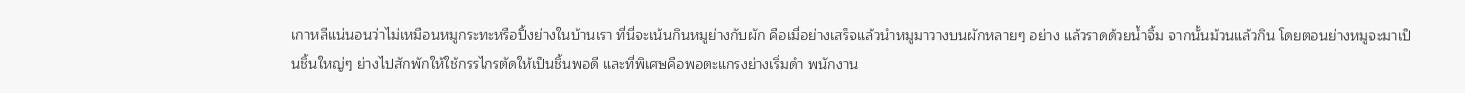เกาหลีแน่นอนว่าไม่เหมือนหมูกระทะหรือปิ้งย่างในบ้านเรา ที่นี่จะเน้นกินหมูย่างกับผัก คือเมื่อย่างเสร็จแล้วนำหมูมาวางบนผักหลายๆ อย่าง แล้วราดด้วยน้ำจิ้ม จากนั้นม้วนแล้วกิน โดยตอนย่างหมูจะมาเป็นชิ้นใหญ่ๆ ย่างไปสักพักให้ใช้กรรไกรตัดให้เป็นชิ้นพอดี และที่พิเศษคือพอตะแกรงย่างเริ่มดำ พนักงาน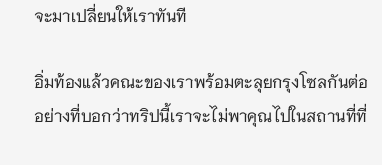จะมาเปลี่ยนให้เราทันที

อิ่มท้องแล้วคณะของเราพร้อมตะลุยกรุงโซลกันต่อ อย่างที่บอกว่าทริปนี้เราจะไม่พาคุณไปในสถานที่ที่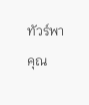ทัวร์พาคุณ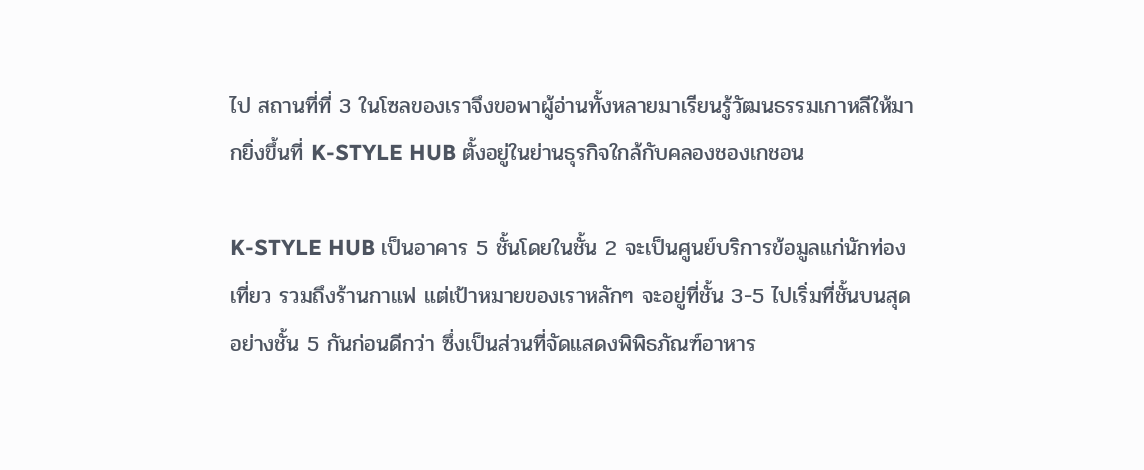ไป สถานที่ที่ 3 ในโซลของเราจึงขอพาผู้อ่านทั้งหลายมาเรียนรู้วัฒนธรรมเกาหลีให้มากยิ่งขึ้นที่ K-STYLE HUB ตั้งอยู่ในย่านธุรกิจใกล้กับคลองชองเกชอน

K-STYLE HUB เป็นอาคาร 5 ชั้นโดยในชั้น 2 จะเป็นศูนย์บริการข้อมูลแก่นักท่องเที่ยว รวมถึงร้านกาแฟ แต่เป้าหมายของเราหลักๆ จะอยู่ที่ชั้น 3-5 ไปเริ่มที่ชั้นบนสุดอย่างชั้น 5 กันก่อนดีกว่า ซึ่งเป็นส่วนที่จัดแสดงพิพิธภัณฑ์อาหาร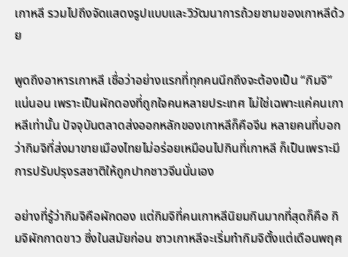เกาหลี รวมไปถึงจัดแสดงรูปแบบและวิวัฒนาการถ้วยชามของเกาหลีด้วย

พูดถึงอาหารเกาหลี เชื่อว่าอย่างแรกที่ทุกคนนึกถึงจะต้องเป็น “กิมจิ” แน่นอน เพราะเป็นผักดองที่ถูกใจคนหลายประเทศ ไม่ใช่เฉพาะแค่คนเกาหลีเท่านั้น ปัจจุบันตลาดส่งออกหลักของเกาหลีก็คือจีน หลายคนที่บอกว่ากิมจิที่ส่งมาขายเมืองไทยไม่อร่อยเหมือนไปกินที่เกาหลี ก็เป็นเพราะมีการปรับปรุงรสชาติให้ถูกปากชาวจีนนั่นเอง

อย่างที่รู้ว่ากิมจิคือผักดอง แต่กิมจิที่คนเกาหลีนิยมกินมากที่สุดก็คือ กิมจิผักกาดขาว ซึ่งในสมัยก่อน ชาวเกาหลีจะเริ่มทำกิมจิตั้งแต่เดือนพฤศ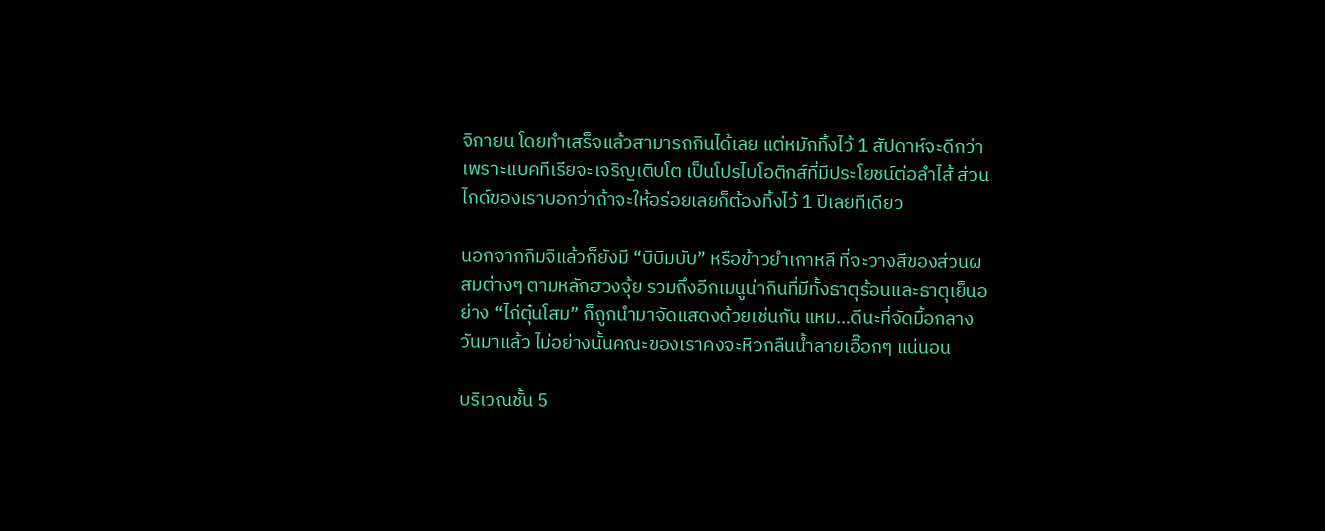จิกายน โดยทำเสร็จแล้วสามารถกินได้เลย แต่หมักทิ้งไว้ 1 สัปดาห์จะดีกว่า เพราะแบคทีเรียจะเจริญเติบโต เป็นโปรไบโอติกส์ที่มีประโยชน์ต่อลำไส้ ส่วนไกด์ของเราบอกว่าถ้าจะให้อร่อยเลยก็ต้องทิ้งไว้ 1 ปีเลยทีเดียว

นอกจากกิมจิแล้วก็ยังมี “บิบิมบับ” หรือข้าวยำเกาหลี ที่จะวางสีของส่วนผสมต่างๆ ตามหลักฮวงจุ้ย รวมถึงอีกเมนูน่ากินที่มีทั้งธาตุร้อนและธาตุเย็นอย่าง “ไก่ตุ๋นโสม” ก็ถูกนำมาจัดแสดงด้วยเช่นกัน แหม…ดีนะที่จัดมื้อกลางวันมาแล้ว ไม่อย่างนั้นคณะของเราคงจะหิวกลืนน้ำลายเอื๊อกๆ แน่นอน

บริเวณชั้น 5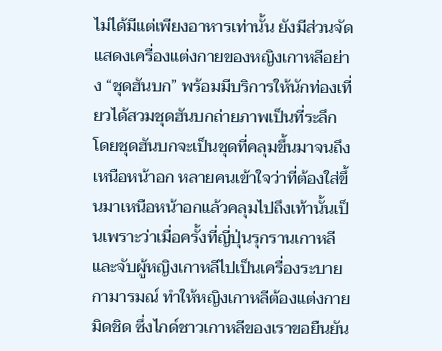ไม่ได้มีแต่เพียงอาหารเท่านั้น ยังมีส่วนจัดแสดงเครื่องแต่งกายของหญิงเกาหลีอย่าง “ชุดฮันบก” พร้อมมีบริการให้นักท่องเที่ยวได้สวมชุดฮันบกถ่ายภาพเป็นที่ระลึก โดยชุดฮันบกจะเป็นชุดที่คลุมขึ้นมาจนถึงเหนือหน้าอก หลายคนเข้าใจว่าที่ต้องใส่ขึ้นมาเหนือหน้าอกแล้วคลุมไปถึงเท้านั้นเป็นเพราะว่าเมื่อครั้งที่ญี่ปุ่นรุกรานเกาหลีและจับผู้หญิงเกาหลีไปเป็นเครื่องระบายกามารมณ์ ทำให้หญิงเกาหลีต้องแต่งกายมิดชิด ซึ่งไกด์ชาวเกาหลีของเราขอยืนยัน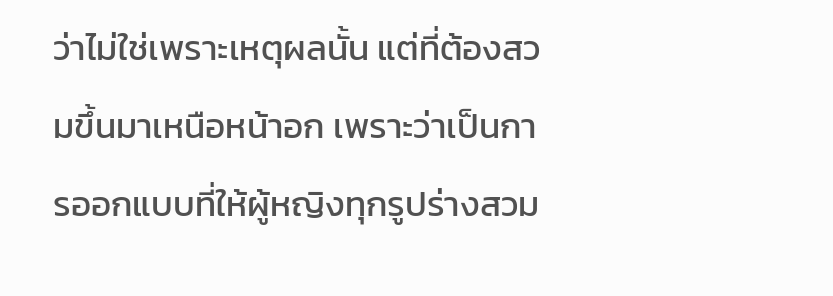ว่าไม่ใช่เพราะเหตุผลนั้น แต่ที่ต้องสวมขึ้นมาเหนือหน้าอก เพราะว่าเป็นการออกแบบที่ให้ผู้หญิงทุกรูปร่างสวม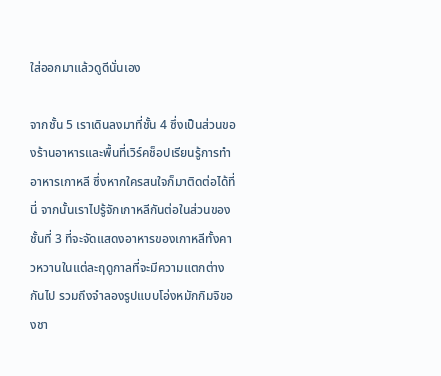ใส่ออกมาแล้วดูดีนั่นเอง

จากชั้น 5 เราเดินลงมาที่ชั้น 4 ซึ่งเป็นส่วนของร้านอาหารและพื้นที่เวิร์คช็อปเรียนรู้การทำอาหารเกาหลี ซึ่งหากใครสนใจก็มาติดต่อได้ที่นี่ จากนั้นเราไปรู้จักเกาหลีกันต่อในส่วนของชั้นที่ 3 ที่จะจัดแสดงอาหารของเกาหลีทั้งคาวหวานในแต่ละฤดูกาลที่จะมีความแตกต่างกันไป รวมถึงจำลองรูปแบบโอ่งหมักกิมจิของชา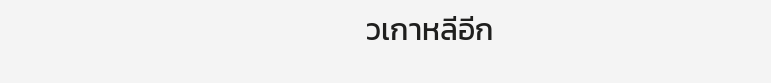วเกาหลีอีก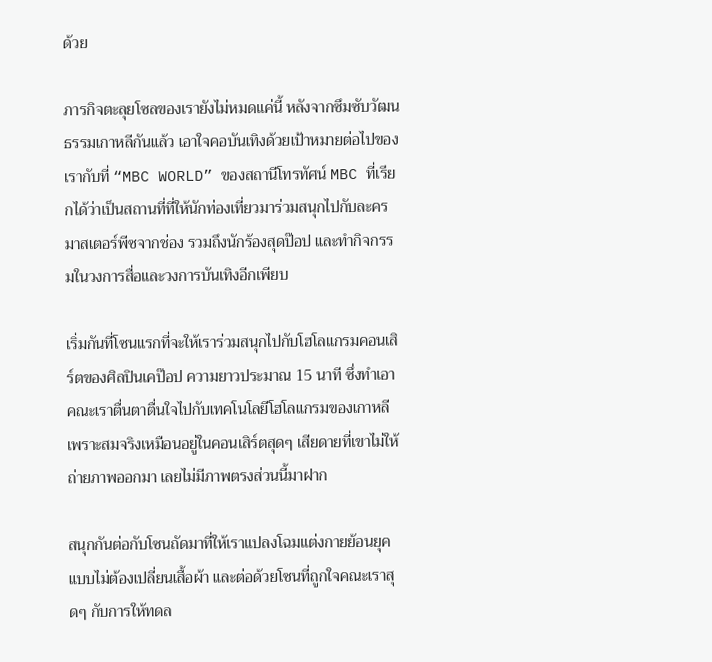ด้วย

ภารกิจตะลุยโซลของเรายังไม่หมดแค่นี้ หลังจากซึมซับวัฒนธรรมเกาหลีกันแล้ว เอาใจคอบันเทิงด้วยเป้าหมายต่อไปของเรากับที่ “MBC WORLD” ของสถานีโทรทัศน์ MBC ที่เรียกได้ว่าเป็นสถานที่ที่ให้นักท่องเที่ยวมาร่วมสนุกไปกับละครมาสเตอร์พีซจากช่อง รวมถึงนักร้องสุดป๊อป และทำกิจกรรมในวงการสื่อและวงการบันเทิงอีกเพียบ

เริ่มกันที่โซนแรกที่จะให้เราร่วมสนุกไปกับโฮโลแกรมคอนเสิร์ตของศิลปินเคป๊อป ความยาวประมาณ 15 นาที ซึ่งทำเอาคณะเราตื่นตาตื่นใจไปกับเทคโนโลยีโฮโลแกรมของเกาหลี เพราะสมจริงเหมือนอยู่ในคอนเสิร์ตสุดๆ เสียดายที่เขาไม่ให้ถ่ายภาพออกมา เลยไม่มีภาพตรงส่วนนี้มาฝาก

สนุกกันต่อกับโซนถัดมาที่ให้เราแปลงโฉมแต่งกายย้อนยุคแบบไม่ต้องเปลี่ยนเสื้อผ้า และต่อด้วยโซนที่ถูกใจคณะเราสุดๆ กับการให้ทดล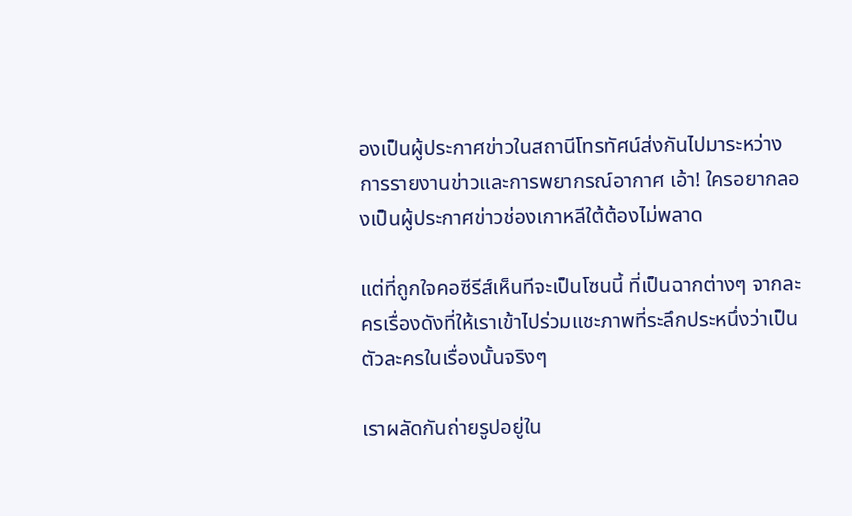องเป็นผู้ประกาศข่าวในสถานีโทรทัศน์ส่งกันไปมาระหว่างการรายงานข่าวและการพยากรณ์อากาศ เอ้า! ใครอยากลองเป็นผู้ประกาศข่าวช่องเกาหลีใต้ต้องไม่พลาด

แต่ที่ถูกใจคอซีรีส์เห็นทีจะเป็นโซนนี้ ที่เป็นฉากต่างๆ จากละครเรื่องดังที่ให้เราเข้าไปร่วมแชะภาพที่ระลึกประหนึ่งว่าเป็นตัวละครในเรื่องนั้นจริงๆ

เราผลัดกันถ่ายรูปอยู่ใน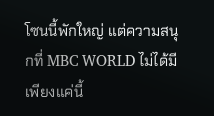โซนนี้พักใหญ่ แต่ความสนุกที่ MBC WORLD ไม่ได้มีเพียงแค่นี้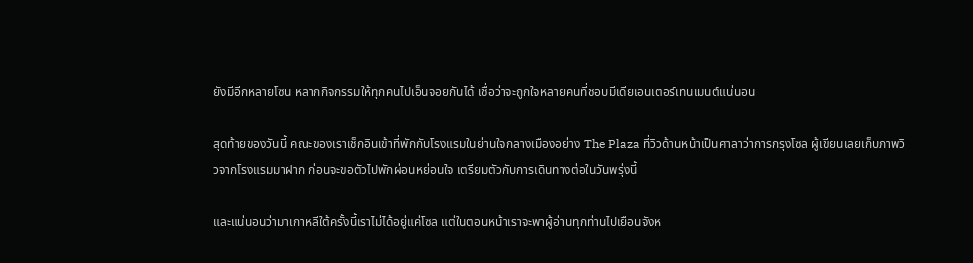ยังมีอีกหลายโซน หลากกิจกรรมให้ทุกคนไปเอ็นจอยกันได้ เชื่อว่าจะถูกใจหลายคนที่ชอบมีเดียเอนเตอร์เทนเมนต์แน่นอน

สุดท้ายของวันนี้ คณะของเราเช็กอินเข้าที่พักกับโรงแรมในย่านใจกลางเมืองอย่าง The Plaza ที่วิวด้านหน้าเป็นศาลาว่าการกรุงโซล ผู้เขียนเลยเก็บภาพวิวจากโรงแรมมาฝาก ก่อนจะขอตัวไปพักผ่อนหย่อนใจ เตรียมตัวกับการเดินทางต่อในวันพรุ่งนี้

และแน่นอนว่ามาเกาหลีใต้ครั้งนี้เราไม่ได้อยู่แค่โซล แต่ในตอนหน้าเราจะพาผู้อ่านทุกท่านไปเยือนจังห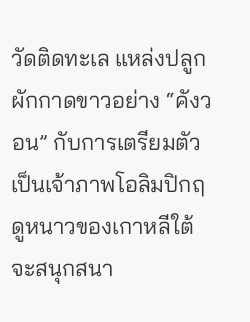วัดติดทะเล แหล่งปลูกผักกาดขาวอย่าง “คังวอน” กับการเตรียมตัวเป็นเจ้าภาพโอลิมปิกฤดูหนาวของเกาหลีใต้ จะสนุกสนา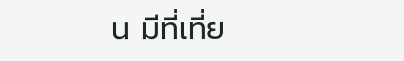น มีที่เที่ย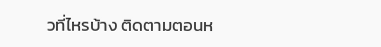วที่ไหรบ้าง ติดตามตอนห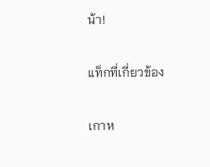น้า!

แท็กที่เกี่ยวข้อง

เกาห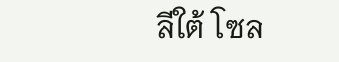ลีใต้ โซล